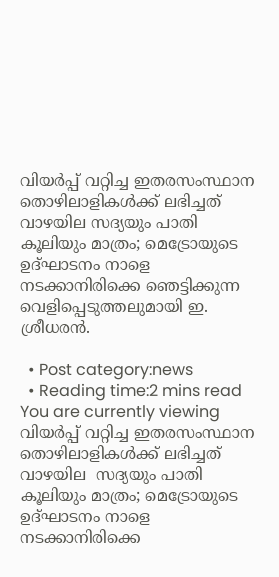വിയര്‍പ്പ് വറ്റിച്ച ഇതരസംസ്ഥാന തൊഴിലാളികള്‍ക്ക് ലഭിച്ചത് വാഴയില സദ്യയും പാതി കൂലിയും മാത്രം; മെട്രോയുടെ ഉദ്ഘാടനം നാളെ നടക്കാനിരിക്കെ ഞെട്ടിക്കുന്ന വെളിപ്പെടുത്തലുമായി ഇ. ശ്രീധരന്‍.

  • Post category:news
  • Reading time:2 mins read
You are currently viewing വിയര്‍പ്പ് വറ്റിച്ച ഇതരസംസ്ഥാന തൊഴിലാളികള്‍ക്ക് ലഭിച്ചത് വാഴയില  സദ്യയും പാതി കൂലിയും മാത്രം; മെട്രോയുടെ ഉദ്ഘാടനം നാളെ നടക്കാനിരിക്കെ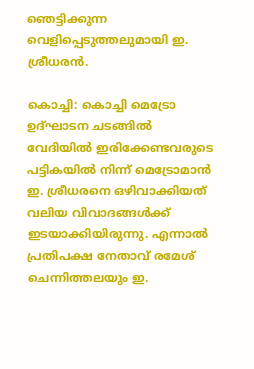ഞെട്ടിക്കുന്ന വെളിപ്പെടുത്തലുമായി ഇ. ശ്രീധരന്‍.

കൊച്ചി: കൊച്ചി മെട്രോ ഉദ്ഘാടന ചടങ്ങില്‍ വേദിയില്‍ ഇരിക്കേണ്ടവരുടെ പട്ടികയില്‍ നിന്ന് മെട്രോമാന്‍ ഇ. ശ്രീധരനെ ഒഴിവാക്കിയത് വലിയ വിവാദങ്ങള്‍ക്ക് ഇടയാക്കിയിരുന്നു. എന്നാല്‍ പ്രതിപക്ഷ നേതാവ് രമേശ് ചെന്നിത്തലയും ഇ.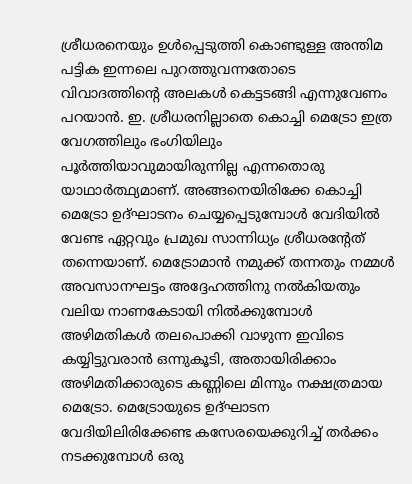ശ്രീധരനെയും ഉള്‍പ്പെടുത്തി കൊണ്ടുള്ള അന്തിമ പട്ടിക ഇന്നലെ പുറത്തുവന്നതോടെ വിവാദത്തിന്റെ അലകള്‍ കെട്ടടങ്ങി എന്നുവേണം പറയാന്‍. ഇ. ശ്രീധരനില്ലാതെ കൊച്ചി മെട്രോ ഇത്ര വേഗത്തിലും ഭംഗിയിലും പൂര്‍ത്തിയാവുമായിരുന്നില്ല എന്നതൊരു യാഥാര്‍ത്ഥ്യമാണ്. അങ്ങനെയിരിക്കേ കൊച്ചി മെട്രോ ഉദ്ഘാടനം ചെയ്യപ്പെടുമ്പോള്‍ വേദിയില്‍ വേണ്ട ഏറ്റവും പ്രമുഖ സാന്നിധ്യം ശ്രീധരന്റേത് തന്നെയാണ്. മെട്രോമാന്‍ നമുക്ക് തന്നതും നമ്മള്‍ അവസാനഘട്ടം അദ്ദേഹത്തിനു നല്‍കിയതും വലിയ നാണകേടായി നില്‍ക്കുമ്പോള്‍ അഴിമതികള്‍ തലപൊക്കി വാഴുന്ന ഇവിടെ കയ്യിട്ടുവരാന്‍ ഒന്നുകൂടി, അതായിരിക്കാം അഴിമതിക്കാരുടെ കണ്ണിലെ മിന്നും നക്ഷത്രമായ മെട്രോ. മെട്രോയുടെ ഉദ്ഘാടന വേദിയിലിരിക്കേണ്ട കസേരയെക്കുറിച്ച് തര്‍ക്കം നടക്കുമ്പോള്‍ ഒരു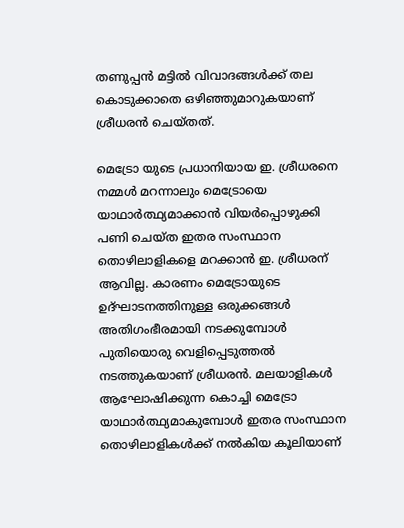തണുപ്പന്‍ മട്ടില്‍ വിവാദങ്ങള്‍ക്ക് തല കൊടുക്കാതെ ഒഴിഞ്ഞുമാറുകയാണ് ശ്രീധരന്‍ ചെയ്തത്.

മെട്രോ യുടെ പ്രധാനിയായ ഇ. ശ്രീധരനെ നമ്മള്‍ മറന്നാലും മെട്രോയെ യാഥാര്‍ത്ഥ്യമാക്കാന്‍ വിയര്‍പ്പൊഴുക്കി പണി ചെയ്ത ഇതര സംസ്ഥാന തൊഴിലാളികളെ മറക്കാന്‍ ഇ. ശ്രീധരന് ആവില്ല. കാരണം മെട്രോയുടെ ഉദ്ഘാടനത്തിനുള്ള ഒരുക്കങ്ങള്‍ അതിഗംഭീരമായി നടക്കുമ്പോള്‍ പുതിയൊരു വെളിപ്പെടുത്തല്‍ നടത്തുകയാണ് ശ്രീധരന്‍. മലയാളികള്‍ ആഘോഷിക്കുന്ന കൊച്ചി മെട്രോ യാഥാര്‍ത്ഥ്യമാകുമ്പോള്‍ ഇതര സംസ്ഥാന തൊഴിലാളികള്‍ക്ക് നല്‍കിയ കൂലിയാണ്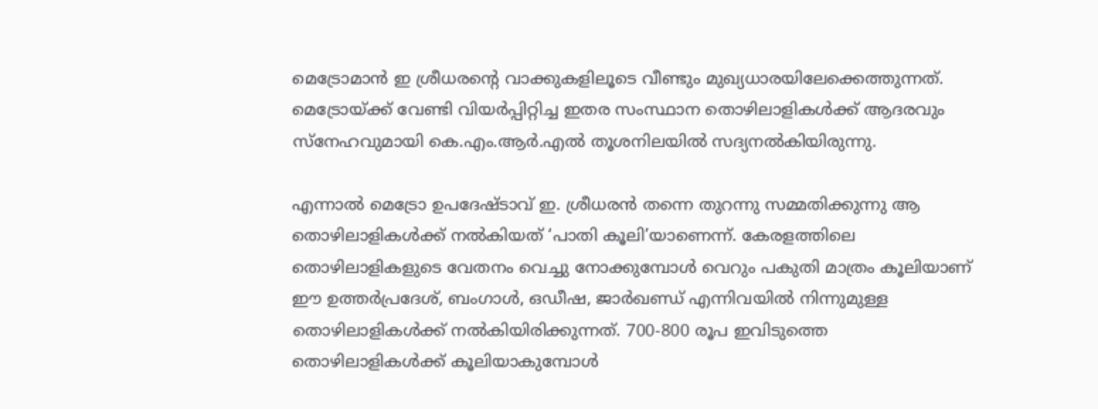മെട്രോമാന്‍ ഇ ശ്രീധരന്റെ വാക്കുകളിലൂടെ വീണ്ടും മുഖ്യധാരയിലേക്കെത്തുന്നത്. മെട്രോയ്ക്ക് വേണ്ടി വിയര്‍പ്പിറ്റിച്ച ഇതര സംസ്ഥാന തൊഴിലാളികള്‍ക്ക് ആദരവും സ്നേഹവുമായി കെ.എം.ആര്‍.എല്‍ തൂശനിലയില്‍ സദ്യനല്‍കിയിരുന്നു.

എന്നാല്‍ മെട്രോ ഉപദേഷ്ടാവ് ഇ. ശ്രീധരന്‍ തന്നെ തുറന്നു സമ്മതിക്കുന്നു ആ തൊഴിലാളികള്‍ക്ക് നല്‍കിയത് ‘പാതി കൂലി’യാണെന്ന്. കേരളത്തിലെ തൊഴിലാളികളുടെ വേതനം വെച്ചു നോക്കുമ്പോള്‍ വെറും പകുതി മാത്രം കൂലിയാണ് ഈ ഉത്തര്‍പ്രദേശ്, ബംഗാള്‍, ഒഡീഷ, ജാര്‍ഖണ്ഡ് എന്നിവയില്‍ നിന്നുമുള്ള തൊഴിലാളികള്‍ക്ക് നല്‍കിയിരിക്കുന്നത്. 700-800 രൂപ ഇവിടുത്തെ തൊഴിലാളികള്‍ക്ക് കൂലിയാകുമ്പോള്‍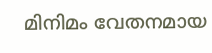മിനിമം വേതനമായ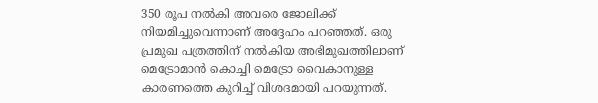350 രൂപ നല്‍കി അവരെ ജോലിക്ക് നിയമിച്ചുവെന്നാണ് അദ്ദേഹം പറഞ്ഞത്. ഒരു പ്രമുഖ പത്രത്തിന് നല്‍കിയ അഭിമുഖത്തിലാണ് മെട്രോമാന്‍ കൊച്ചി മെട്രോ വൈകാനുള്ള കാരണത്തെ കുറിച്ച് വിശദമായി പറയുന്നത്.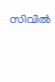സിവില്‍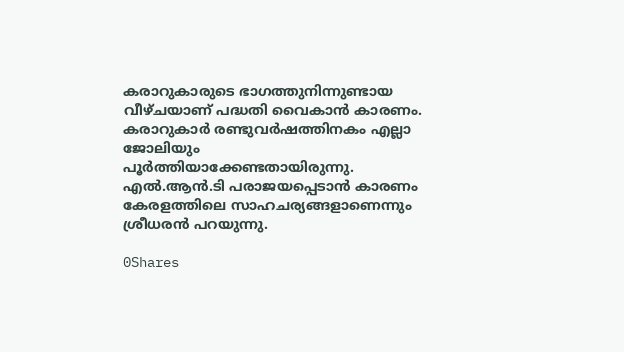കരാറുകാരുടെ ഭാഗത്തുനിന്നുണ്ടായ വീഴ്ചയാണ് പദ്ധതി വൈകാന്‍ കാരണം. കരാറുകാര്‍ രണ്ടുവര്‍ഷത്തിനകം എല്ലാ ജോലിയും പൂര്‍ത്തിയാക്കേണ്ടതായിരുന്നു. എല്‍.ആന്‍.ടി പരാജയപ്പെടാന്‍ കാരണം കേരളത്തിലെ സാഹചര്യങ്ങളാണെന്നും ശ്രീധരന്‍ പറയുന്നു.

0Shares